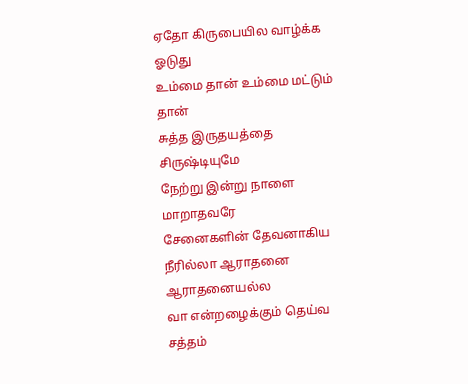ஏதோ கிருபையில வாழ்க்க ஓடுது
உம்மை தான் உம்மை மட்டும் தான்
சுத்த இருதயத்தை சிருஷ்டியுமே
நேற்று இன்று நாளை மாறாதவரே
சேனைகளின் தேவனாகிய
நீரில்லா ஆராதனை ஆராதனையல்ல
வா என்றழைக்கும் தெய்வ சத்தம்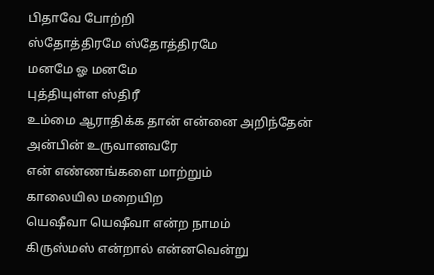பிதாவே போற்றி
ஸ்தோத்திரமே ஸ்தோத்திரமே
மனமே ஓ மனமே
புத்தியுள்ள ஸ்திரீ
உம்மை ஆராதிக்க தான் என்னை அறிந்தேன்
அன்பின் உருவானவரே
என் எண்ணங்களை மாற்றும்
காலையில மறையிற
யெஷீவா யெஷீவா என்ற நாமம்
கிருஸ்மஸ் என்றால் என்னவென்று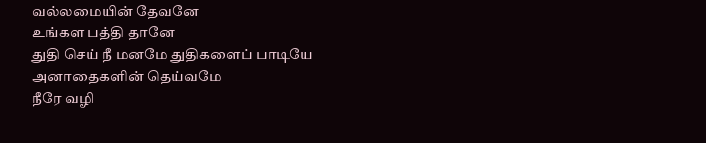வல்லமையின் தேவனே
உங்கள பத்தி தானே
துதி செய் நீ மனமே துதிகளைப் பாடியே
அனாதைகளின் தெய்வமே
நீரே வழி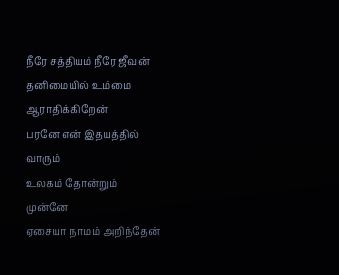நீரே சத்தியம் நீரே ஜீவன்
தனிமையில் உம்மை ஆராதிக்கிறேன்
பரனே என் இதயத்தில் வாரும்
உலகம் தோன்றும் முன்னே
ஏசையா நாமம் அறிந்தேன்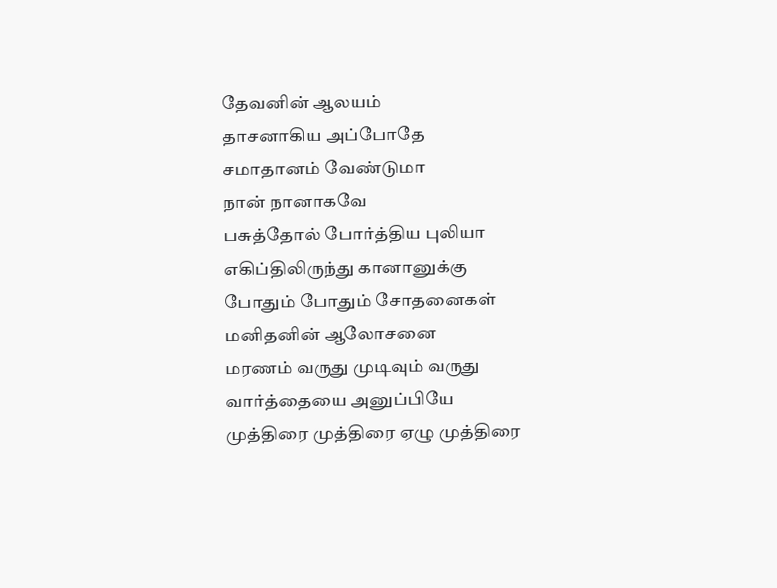தேவனின் ஆலயம்
தாசனாகிய அப்போதே
சமாதானம் வேண்டுமா
நான் நானாகவே
பசுத்தோல் போர்த்திய புலியா
எகிப்திலிருந்து கானானுக்கு
போதும் போதும் சோதனைகள்
மனிதனின் ஆலோசனை
மரணம் வருது முடிவும் வருது
வார்த்தையை அனுப்பியே
முத்திரை முத்திரை ஏழு முத்திரை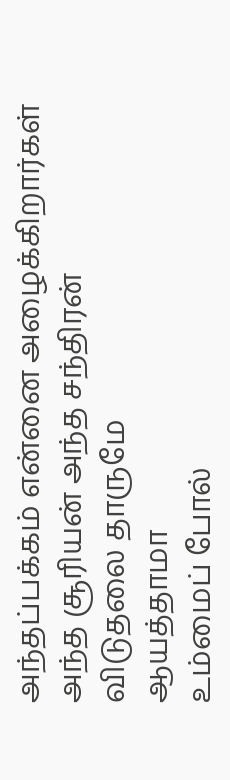அந்தப்பக்கம் என்னை அழைக்கிறார்கள்
அந்த சூரியன் அந்த சந்திரன்
விடுதலை தாருமே
ஆயத்தாமா
உம்மைப் போல்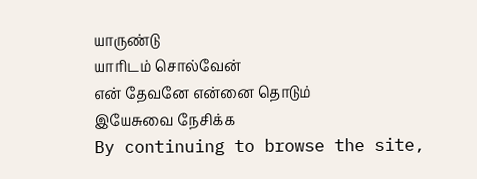யாருண்டு
யாரிடம் சொல்வேன்
என் தேவனே என்னை தொடும்
இயேசுவை நேசிக்க
By continuing to browse the site,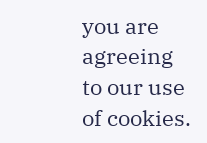you are agreeing to our use of cookies.